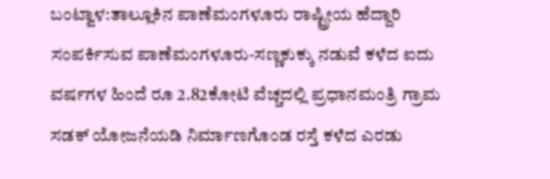ಬಂಟ್ವಾಳ:ತಾಲ್ಲೂಕಿನ ಪಾಣೆಮಂಗಳೂರು ರಾಷ್ಟ್ರೀಯ ಹೆದ್ದಾರಿ ಸಂಪರ್ಕಿಸುವ ಪಾಣೆಮಂಗಳೂರು-ಸಣ್ಣಕುಕ್ಕು ನಡುವೆ ಕಳೆದ ಐದು ವರ್ಷಗಳ ಹಿಂದೆ ರೂ 2.82ಕೋಟಿ ವೆಚ್ಚದಲ್ಲಿ ಪ್ರಧಾನಮಂತ್ರಿ ಗ್ರಾಮ ಸಡಕ್ ಯೋಜನೆಯಡಿ ನಿರ್ಮಾಣಗೊಂಡ ರಸ್ತೆ ಕಳೆದ ಎರಡು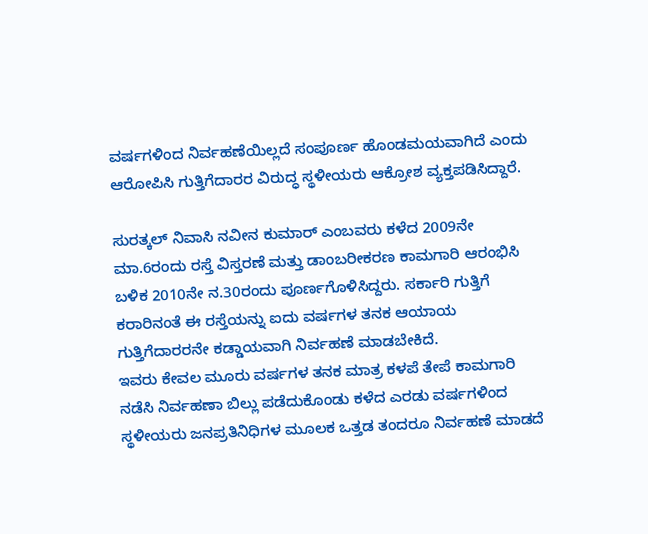ವರ್ಷಗಳಿಂದ ನಿರ್ವಹಣೆಯಿಲ್ಲದೆ ಸಂಪೂರ್ಣ ಹೊಂಡಮಯವಾಗಿದೆ ಎಂದು ಆರೋಪಿಸಿ ಗುತ್ತಿಗೆದಾರರ ವಿರುದ್ಧ ಸ್ಥಳೀಯರು ಆಕ್ರೋಶ ವ್ಯಕ್ತಪಡಿಸಿದ್ದಾರೆ.

ಸುರತ್ಕಲ್ ನಿವಾಸಿ ನವೀನ ಕುಮಾರ್ ಎಂಬವರು ಕಳೆದ 2009ನೇ ಮಾ.6ರಂದು ರಸ್ತೆ ವಿಸ್ತರಣೆ ಮತ್ತು ಡಾಂಬರೀಕರಣ ಕಾಮಗಾರಿ ಆರಂಭಿಸಿ ಬಳಿಕ 2010ನೇ ನ.30ರಂದು ಪೂರ್ಣಗೊಳಿಸಿದ್ದರು. ಸರ್ಕಾರಿ ಗುತ್ತಿಗೆ ಕರಾರಿನಂತೆ ಈ ರಸ್ತೆಯನ್ನು ಐದು ವರ್ಷಗಳ ತನಕ ಆಯಾಯ ಗುತ್ತಿಗೆದಾರರನೇ ಕಡ್ಡಾಯವಾಗಿ ನಿರ್ವಹಣೆ ಮಾಡಬೇಕಿದೆ.
ಇವರು ಕೇವಲ ಮೂರು ವರ್ಷಗಳ ತನಕ ಮಾತ್ರ ಕಳಪೆ ತೇಪೆ ಕಾಮಗಾರಿ ನಡೆಸಿ ನಿರ್ವಹಣಾ ಬಿಲ್ಲು ಪಡೆದುಕೊಂಡು ಕಳೆದ ಎರಡು ವರ್ಷಗಳಿಂದ ಸ್ಥಳೀಯರು ಜನಪ್ರತಿನಿಧಿಗಳ ಮೂಲಕ ಒತ್ತಡ ತಂದರೂ ನಿರ್ವಹಣೆ ಮಾಡದೆ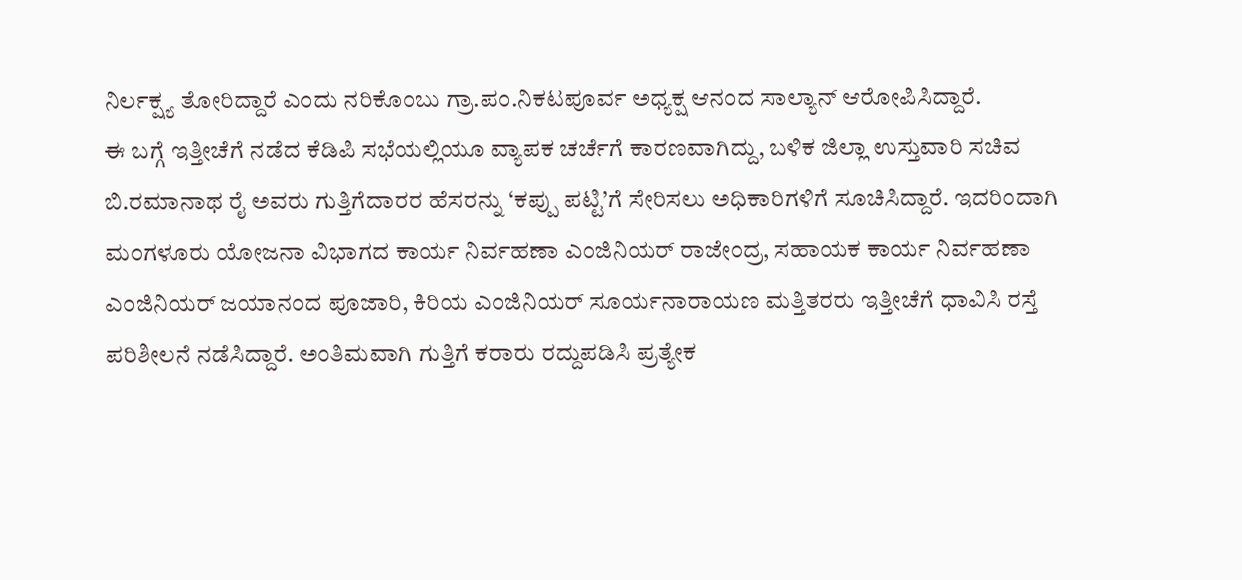ನಿರ್ಲಕ್ಷ್ಯ ತೋರಿದ್ದಾರೆ ಎಂದು ನರಿಕೊಂಬು ಗ್ರಾ.ಪಂ.ನಿಕಟಪೂರ್ವ ಅಧ್ಯಕ್ಷ ಆನಂದ ಸಾಲ್ಯಾನ್ ಆರೋಪಿಸಿದ್ದಾರೆ.
ಈ ಬಗ್ಗೆ ಇತ್ತೀಚೆಗೆ ನಡೆದ ಕೆಡಿಪಿ ಸಭೆಯಲ್ಲಿಯೂ ವ್ಯಾಪಕ ಚರ್ಚೆಗೆ ಕಾರಣವಾಗಿದ್ದು, ಬಳಿಕ ಜಿಲ್ಲಾ ಉಸ್ತುವಾರಿ ಸಚಿವ ಬಿ.ರಮಾನಾಥ ರೈ ಅವರು ಗುತ್ತಿಗೆದಾರರ ಹೆಸರನ್ನು ‘ಕಪ್ಪು ಪಟ್ಟಿ’ಗೆ ಸೇರಿಸಲು ಅಧಿಕಾರಿಗಳಿಗೆ ಸೂಚಿಸಿದ್ದಾರೆ. ಇದರಿಂದಾಗಿ ಮಂಗಳೂರು ಯೋಜನಾ ವಿಭಾಗದ ಕಾರ್ಯ ನಿರ್ವಹಣಾ ಎಂಜಿನಿಯರ್ ರಾಜೇಂದ್ರ, ಸಹಾಯಕ ಕಾರ್ಯ ನಿರ್ವಹಣಾ ಎಂಜಿನಿಯರ್ ಜಯಾನಂದ ಪೂಜಾರಿ, ಕಿರಿಯ ಎಂಜಿನಿಯರ್ ಸೂರ್ಯನಾರಾಯಣ ಮತ್ತಿತರರು ಇತ್ತೀಚೆಗೆ ಧಾವಿಸಿ ರಸ್ತೆ ಪರಿಶೀಲನೆ ನಡೆಸಿದ್ದಾರೆ. ಅಂತಿಮವಾಗಿ ಗುತ್ತಿಗೆ ಕರಾರು ರದ್ದುಪಡಿಸಿ ಪ್ರತ್ಯೇಕ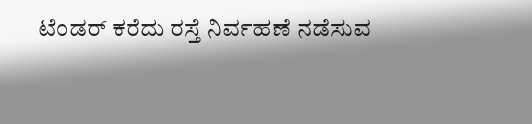ಟೆಂಡರ್ ಕರೆದು ರಸ್ತೆ ನಿರ್ವಹಣೆ ನಡೆಸುವ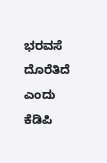ಭರವಸೆ ದೊರೆತಿದೆ ಎಂದು ಕೆಡಿಪಿ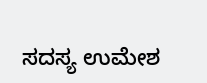ಸದಸ್ಯ ಉಮೇಶ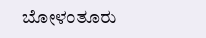ಬೋಳಂತೂರು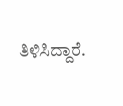ತಿಳಿಸಿದ್ದಾರೆ.